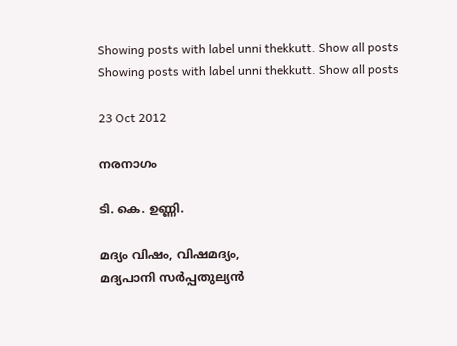Showing posts with label unni thekkutt. Show all posts
Showing posts with label unni thekkutt. Show all posts

23 Oct 2012

നരനാഗം

ടി. കെ. ഉണ്ണി.

മദ്യം വിഷം, വിഷമദ്യം,
മദ്യപാനി സര്‍പ്പതുല്യന്‍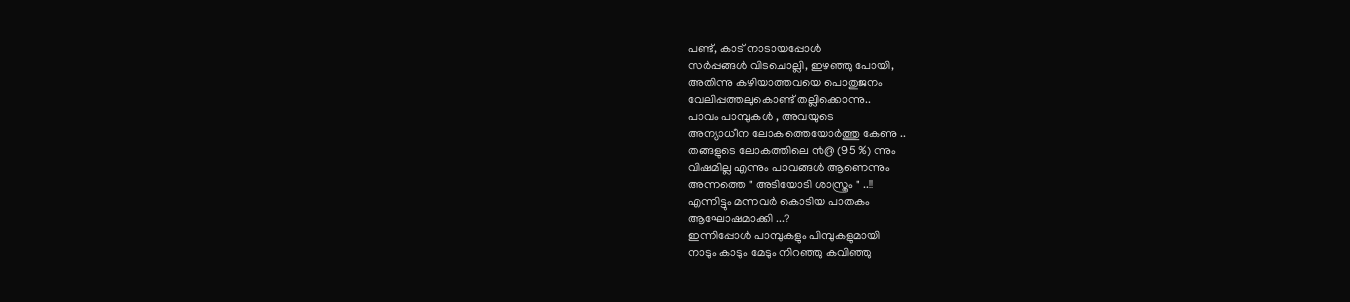പണ്ട്, കാട് നാടായപ്പോള്‍
സര്‍പ്പങ്ങള്‍ വിടചൊല്ലി, ഇഴഞ്ഞു പോയി,
അതിന്നു കഴിയാത്തവയെ പൊതുജനം
വേലിപ്പത്തലുകൊണ്ട് തല്ലിക്കൊന്നു..
പാവം പാമ്പുകള്‍ , അവയുടെ
അന്യാധീന ലോകത്തെയോര്‍ത്തു കേണു ..
തങ്ങളുടെ ലോകത്തിലെ ൯൫ (95 %) ന്നും
വിഷമില്ല എന്നും പാവങ്ങള്‍ ആണെന്നും
അന്നത്തെ " അടിയോടി ശാസ്ത്രം " ..!!
എന്നിട്ടും മന്നവര്‍ കൊടിയ പാതകം
ആഘോഷമാക്കി ...?
ഇന്നിപ്പോള്‍ പാമ്പുകളും പിമ്പുകളുമായി
നാടും കാടും മേടും നിറഞ്ഞു കവിഞ്ഞു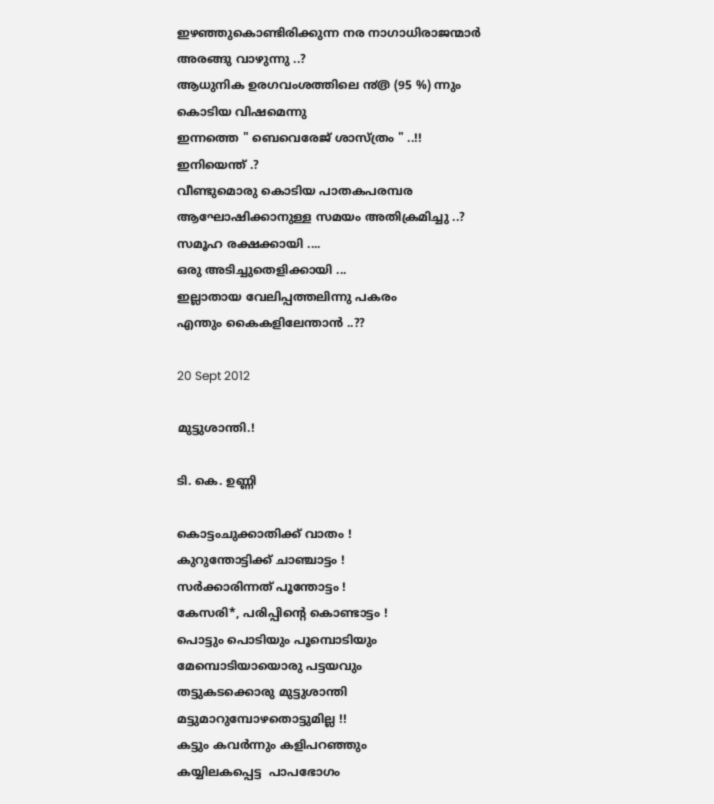ഇഴഞ്ഞുകൊണ്ടിരിക്കുന്ന നര നാഗാധിരാജന്മാര്‍
അരങ്ങു വാഴുന്നു ..?
ആധുനിക ഉരഗവംശത്തിലെ ൯൫ (95 %) ന്നും
കൊടിയ വിഷമെന്നു
ഇന്നത്തെ " ബെവെരേജ് ശാസ്ത്രം " ..!!
ഇനിയെന്ത് .?
വീണ്ടുമൊരു കൊടിയ പാതകപരമ്പര
ആഘോഷിക്കാനുള്ള സമയം അതിക്രമിച്ചു ..?
സമൂഹ രക്ഷക്കായി ....
ഒരു അടിച്ചുതെളിക്കായി ...
ഇല്ലാതായ വേലിപ്പത്തലിന്നു പകരം
എന്തും കൈകളിലേന്താന്‍ ..??

20 Sept 2012

മുട്ടുശാന്തി.!

ടി. കെ. ഉണ്ണി

കൊട്ടംചുക്കാതിക്ക് വാതം !
കുറുന്തോട്ടിക്ക് ചാഞ്ചാട്ടം !
സര്‍ക്കാരിന്നത് പൂന്തോട്ടം !
കേസരി*, പരിപ്പിന്റെ കൊണ്ടാട്ടം !
പൊട്ടും പൊടിയും പൂമ്പൊടിയും
മേമ്പൊടിയായൊരു പട്ടയവും
തട്ടുകടക്കൊരു മുട്ടുശാന്തി
മട്ടുമാറുമ്പോഴതൊട്ടുമില്ല !!
കട്ടും കവര്‍ന്നും കളിപറഞ്ഞും
കയ്യിലകപ്പെട്ട  പാപഭോഗം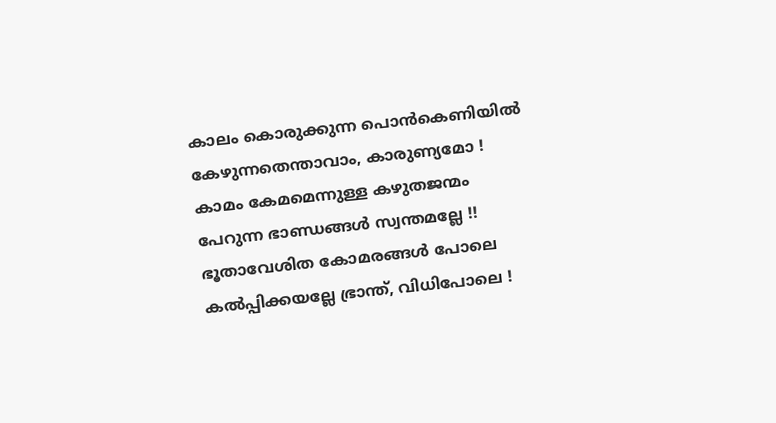കാലം കൊരുക്കുന്ന പൊന്‍കെണിയില്‍
കേഴുന്നതെന്താവാം, കാരുണ്യമോ !
കാമം കേമമെന്നുള്ള കഴുതജന്മം
പേറുന്ന ഭാണ്ഡങ്ങള്‍ സ്വന്തമല്ലേ !!
ഭൂതാവേശിത കോമരങ്ങള്‍ പോലെ
കല്‍പ്പിക്കയല്ലേ ഭ്രാന്ത്, വിധിപോലെ !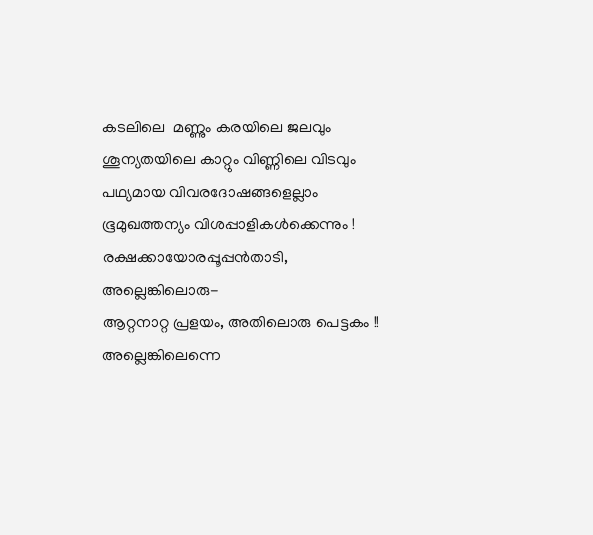കടലിലെ  മണ്ണും കരയിലെ ജലവും
ശൂന്യതയിലെ കാറ്റും വിണ്ണിലെ വിടവും
പഥ്യമായ വിവരദോഷങ്ങളെല്ലാം
ഭൂമുഖത്തന്യം വിശപ്പാളികള്‍ക്കെന്നും !
രക്ഷക്കായോരപ്പൂപ്പന്‍താടി, അല്ലെങ്കിലൊരു-
ആറ്റനാറ്റ പ്രളയം, അതിലൊരു പെട്ടകം !!
അല്ലെങ്കിലെന്നെ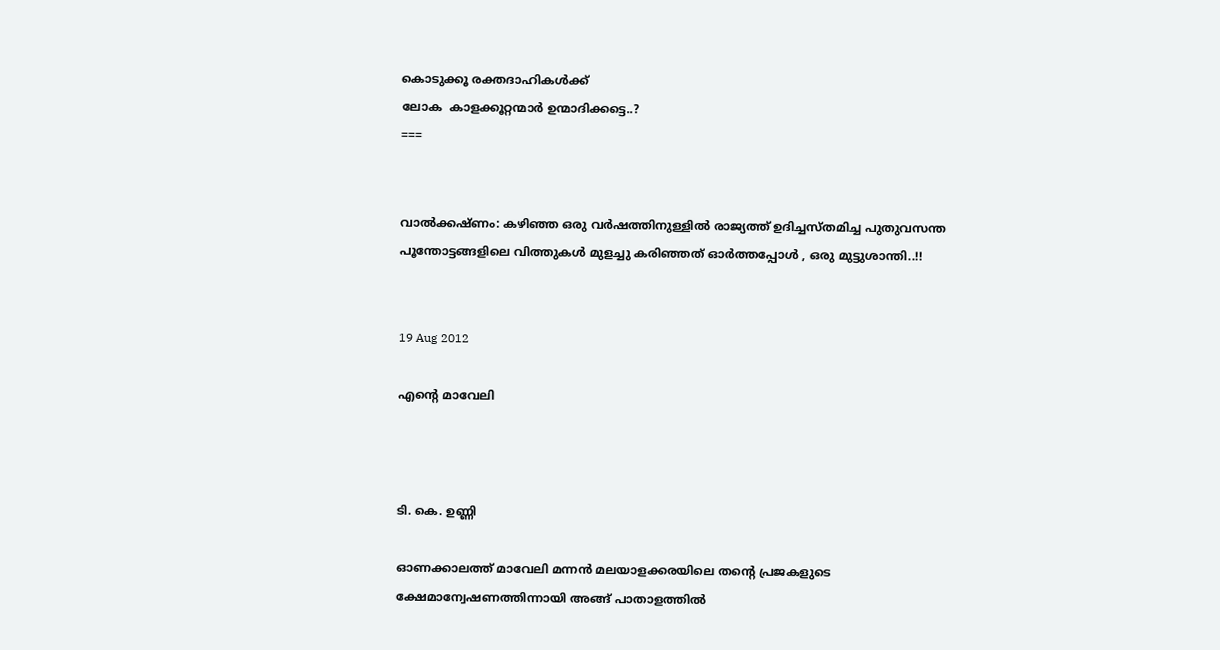കൊടുക്കൂ രക്തദാഹികള്‍ക്ക്
ലോക  കാളക്കൂറ്റന്മാര്‍ ഉന്മാദിക്കട്ടെ..?
===


വാല്‍ക്കഷ്ണം: കഴിഞ്ഞ ഒരു വര്‍ഷത്തിനുള്ളില്‍ രാജ്യത്ത് ഉദിച്ചസ്തമിച്ച പുതുവസന്ത
പൂന്തോട്ടങ്ങളിലെ വിത്തുകള്‍ മുളച്ചു കരിഞ്ഞത് ഓര്‍ത്തപ്പോള്‍ , ഒരു മുട്ടുശാന്തി..!!


19 Aug 2012

എന്‍റെ മാവേലി



ടി. കെ. ഉണ്ണി

ഓണക്കാലത്ത് മാവേലി മന്നന്‍ മലയാളക്കരയിലെ തന്റെ പ്രജകളുടെ
ക്ഷേമാന്വേഷണത്തിന്നായി അങ്ങ് പാതാളത്തില്‍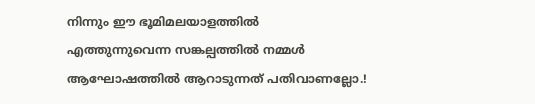നിന്നും ഈ ഭൂമിമലയാളത്തില്‍
എത്തുന്നുവെന്ന സങ്കല്പത്തില്‍ നമ്മള്‍ ആഘോഷത്തില്‍ ആറാടുന്നത് പതിവാണല്ലോ.!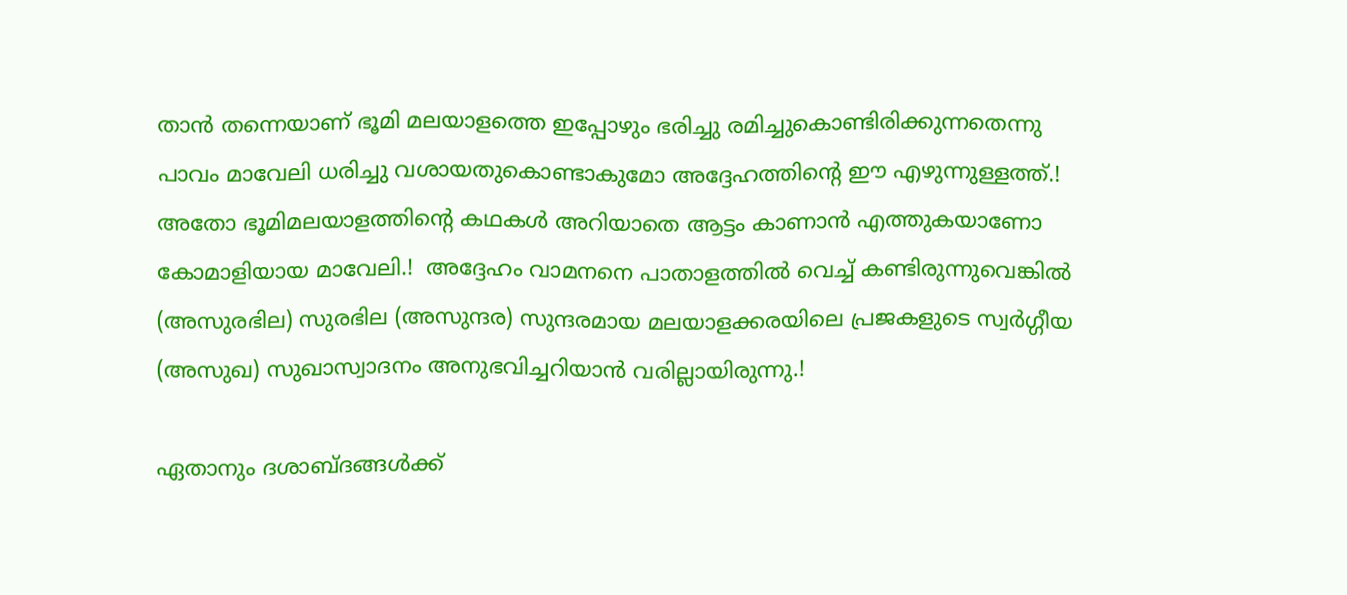താന്‍ തന്നെയാണ് ഭൂമി മലയാളത്തെ ഇപ്പോഴും ഭരിച്ചു രമിച്ചുകൊണ്ടിരിക്കുന്നതെന്നു
പാവം മാവേലി ധരിച്ചു വശായതുകൊണ്ടാകുമോ അദ്ദേഹത്തിന്റെ ഈ എഴുന്നുള്ളത്ത്.!
അതോ ഭൂമിമലയാളത്തിന്റെ കഥകള്‍ അറിയാതെ ആട്ടം കാണാന്‍ എത്തുകയാണോ
കോമാളിയായ മാവേലി.!  അദ്ദേഹം വാമനനെ പാതാളത്തില്‍ വെച്ച് കണ്ടിരുന്നുവെങ്കില്‍
(അസുരഭില) സുരഭില (അസുന്ദര) സുന്ദരമായ മലയാളക്കരയിലെ പ്രജകളുടെ സ്വര്‍ഗ്ഗീയ
(അസുഖ) സുഖാസ്വാദനം അനുഭവിച്ചറിയാന്‍ വരില്ലായിരുന്നു.!

ഏതാനും ദശാബ്ദങ്ങള്‍ക്ക്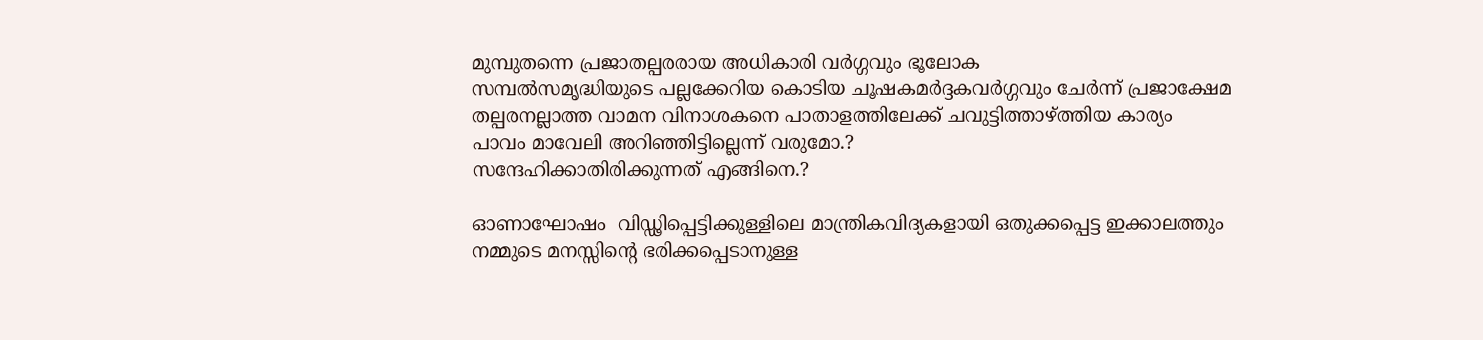മുമ്പുതന്നെ പ്രജാതല്പരരായ അധികാരി വര്‍ഗ്ഗവും ഭൂലോക
സമ്പല്‍സമൃദ്ധിയുടെ പല്ലക്കേറിയ കൊടിയ ചൂഷകമര്‍ദ്ദകവര്‍ഗ്ഗവും ചേര്‍ന്ന് പ്രജാക്ഷേമ
തല്പരനല്ലാത്ത വാമന വിനാശകനെ പാതാളത്തിലേക്ക്‌ ചവുട്ടിത്താഴ്ത്തിയ കാര്യം
പാവം മാവേലി അറിഞ്ഞിട്ടില്ലെന്ന് വരുമോ.?
സന്ദേഹിക്കാതിരിക്കുന്നത് എങ്ങിനെ.?

ഓണാഘോഷം  വിഡ്ഢിപ്പെട്ടിക്കുള്ളിലെ മാന്ത്രികവിദ്യകളായി ഒതുക്കപ്പെട്ട ഇക്കാലത്തും
നമ്മുടെ മനസ്സിന്റെ ഭരിക്കപ്പെടാനുള്ള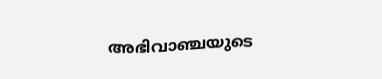അഭിവാഞ്ചയുടെ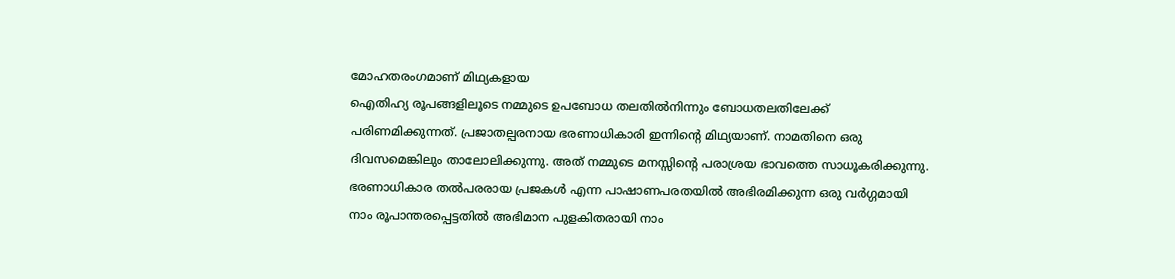മോഹതരംഗമാണ് മിഥ്യകളായ
ഐതിഹ്യ രൂപങ്ങളിലൂടെ നമ്മുടെ ഉപബോധ തലതില്‍നിന്നും ബോധതലതിലേക്ക്
പരിണമിക്കുന്നത്. പ്രജാതല്പരനായ ഭരണാധികാരി ഇന്നിന്റെ മിഥ്യയാണ്. നാമതിനെ ഒരു
ദിവസമെങ്കിലും താലോലിക്കുന്നു. അത് നമ്മുടെ മനസ്സിന്റെ പരാശ്രയ ഭാവത്തെ സാധൂകരിക്കുന്നു.
ഭരണാധികാര തല്‍പരരായ പ്രജകള്‍ എന്ന പാഷാണപരതയില്‍ അഭിരമിക്കുന്ന ഒരു വര്‍ഗ്ഗമായി
നാം രൂപാന്തരപ്പെട്ടതില്‍ അഭിമാന പുളകിതരായി നാം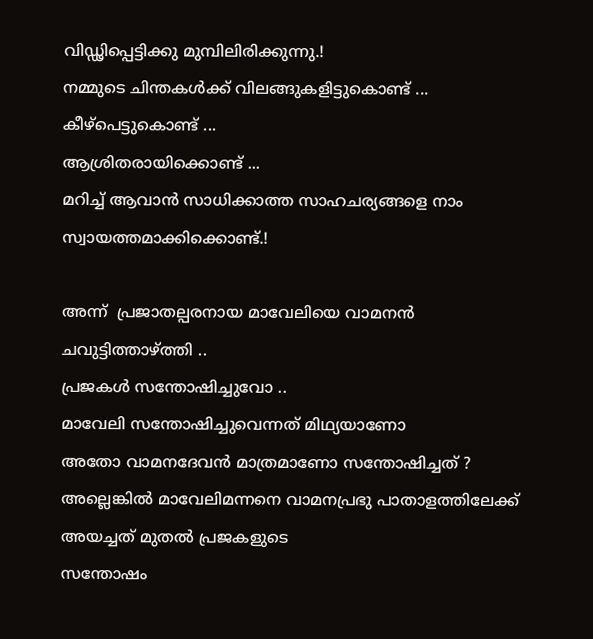വിഡ്ഢിപ്പെട്ടിക്കു മുമ്പിലിരിക്കുന്നു.!
നമ്മുടെ ചിന്തകള്‍ക്ക് വിലങ്ങുകളിട്ടുകൊണ്ട് ...
കീഴ്പെട്ടുകൊണ്ട് ...
ആശ്രിതരായിക്കൊണ്ട് ...
മറിച്ച് ആവാന്‍ സാധിക്കാത്ത സാഹചര്യങ്ങളെ നാം സ്വായത്തമാക്കിക്കൊണ്ട്.!

അന്ന്  പ്രജാതല്പരനായ മാവേലിയെ വാമനന്‍ ചവുട്ടിത്താഴ്ത്തി ..
പ്രജകള്‍ സന്തോഷിച്ചുവോ ..
മാവേലി സന്തോഷിച്ചുവെന്നത് മിഥ്യയാണോ
അതോ വാമനദേവന്‍ മാത്രമാണോ സന്തോഷിച്ചത്‌ ?
അല്ലെങ്കില്‍ മാവേലിമന്നനെ വാമനപ്രഭു പാതാളത്തിലേക്ക്‌ അയച്ചത് മുതല്‍ പ്രജകളുടെ
സന്തോഷം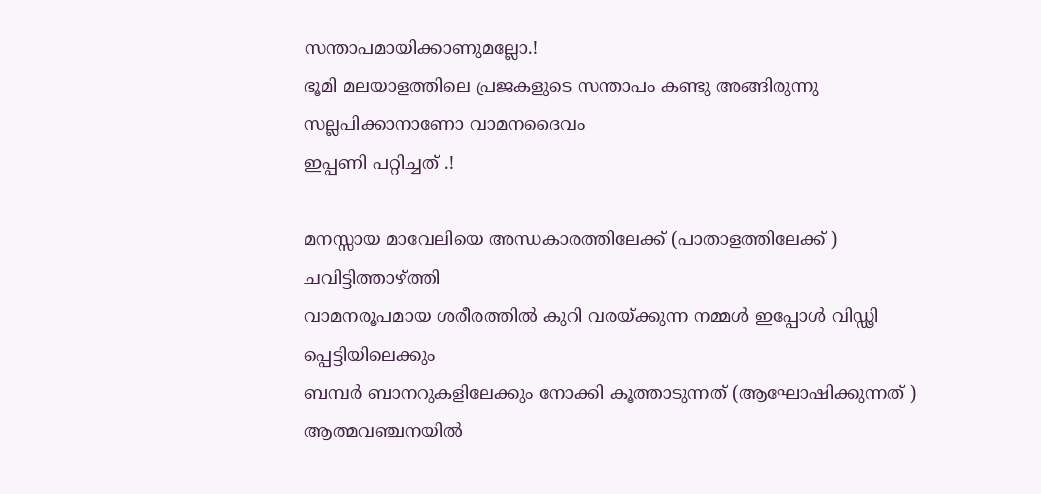സന്താപമായിക്കാണുമല്ലോ.!
ഭൂമി മലയാളത്തിലെ പ്രജകളുടെ സന്താപം കണ്ടു അങ്ങിരുന്നു സല്ലപിക്കാനാണോ വാമനദൈവം
ഇപ്പണി പറ്റിച്ചത് .!

മനസ്സായ മാവേലിയെ അന്ധകാരത്തിലേക്ക് (പാതാളത്തിലേക്ക്‌ ) ചവിട്ടിത്താഴ്ത്തി
വാമനരൂപമായ ശരീരത്തില്‍ കുറി വരയ്ക്കുന്ന നമ്മള്‍ ഇപ്പോള്‍ വിഡ്ഢി പ്പെട്ടിയിലെക്കും
ബമ്പര്‍ ബാനറുകളിലേക്കും നോക്കി കൂത്താടുന്നത് (ആഘോഷിക്കുന്നത് ) ആത്മവഞ്ചനയില്‍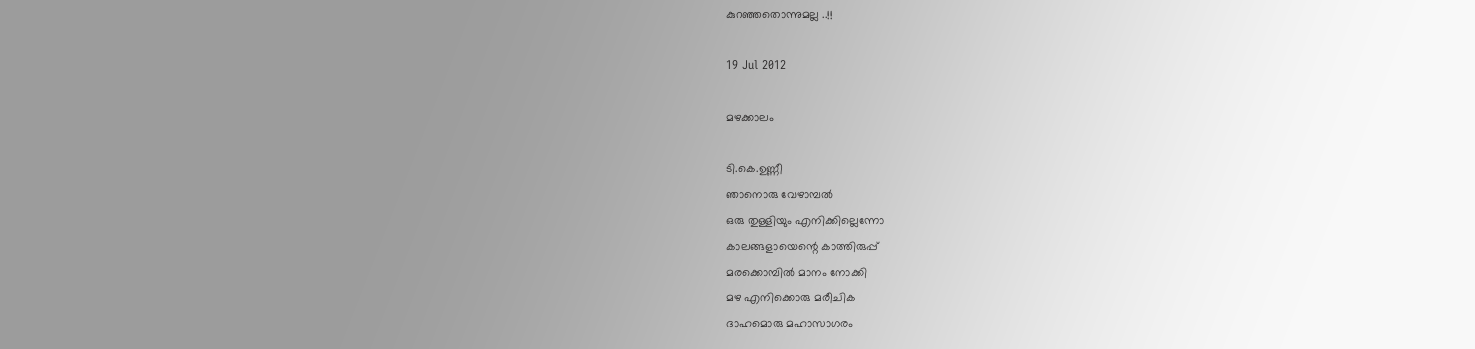കുറഞ്ഞതൊന്നുമല്ല ..!!

19 Jul 2012

മഴക്കാലം

ടി.കെ.ഉണ്ണീ
ഞാനൊരു വേഴാമ്പല്‍
ഒരു തുള്ളിയും എനിക്കില്ലെന്നോ
കാലങ്ങളായെന്റെ കാത്തിരുപ്പ്
മരക്കൊമ്പില്‍ മാനം നോക്കി
മഴ എനിക്കൊരു മരീചിക
ദാഹമൊരു മഹാസാഗരം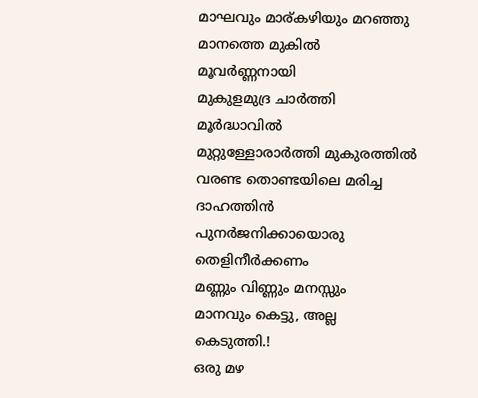മാഘവും മാര്കഴിയും മറഞ്ഞു
മാനത്തെ മുകില്‍ മൂവര്‍ണ്ണനായി
മുകുളമുദ്ര ചാര്‍ത്തി മൂര്‍ദ്ധാവില്‍
മുറ്റുള്ളോരാര്‍ത്തി മുകുരത്തില്‍
വരണ്ട തൊണ്ടയിലെ മരിച്ച ദാഹത്തിന്‍
പുനര്‍ജനിക്കായൊരു തെളിനീര്‍ക്കണം
മണ്ണും വിണ്ണും മനസ്സും
മാനവും കെട്ടു, അല്ല കെടുത്തി.!
ഒരു മഴ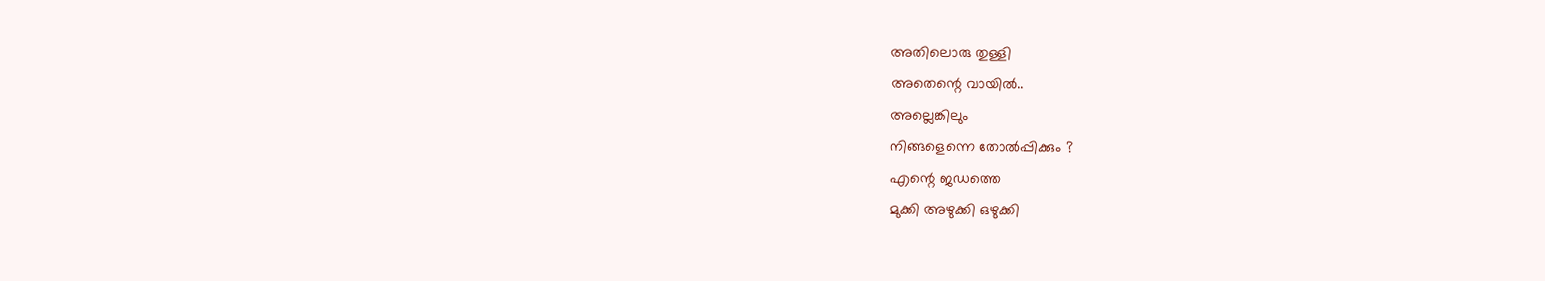അതിലൊരു തുള്ളി
അതെന്റെ വായില്‍..
അല്ലെങ്കിലും
നിങ്ങളെന്നെ തോല്‍പ്പിക്കും ?
എന്റെ ജഡത്തെ
മുക്കി അഴുക്കി ഒഴുക്കി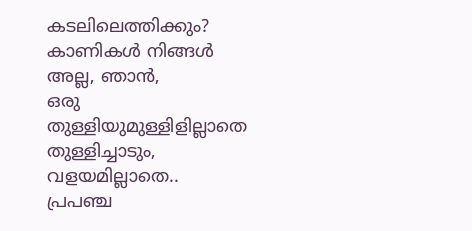കടലിലെത്തിക്കും?
കാണികള്‍ നിങ്ങള്‍
അല്ല, ഞാന്‍,
ഒരു തുള്ളിയുമുള്ളിളില്ലാതെ
തുള്ളിച്ചാടും, വളയമില്ലാതെ..
പ്രപഞ്ച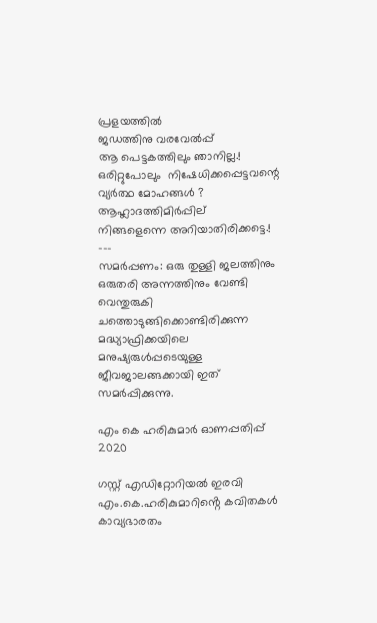പ്രളയത്തില്‍
ജഡത്തിനു വരവേല്‍പ്പ്
ആ പെട്ടകത്തിലും ഞാനില്ല.!
ഒരിറ്റുപോലും  നിഷേധിക്കപ്പെട്ടവന്റെ
വ്യര്‍ത്ഥ മോഹങ്ങള്‍ ?
ആഹ്ലാദത്തിമിര്‍പ്പില്
നിങ്ങളെന്നെ അറിയാതിരിക്കട്ടെ.!
---
സമര്‍പ്പണം: ഒരു തുള്ളി ജലത്തിനും ഒരുതരി അന്നത്തിനും വേണ്ടി വെന്തുരുകി ചത്തൊടുങ്ങിക്കൊണ്ടിരിക്കുന്ന മദ്ധ്യാഫ്രിക്കയിലെ മനുഷ്യരുള്‍പ്പടെയുള്ള ജീവജാലങ്ങക്കായി ഇത് സമര്‍പ്പിക്കുന്നു.

എം കെ ഹരികുമാർ ഓണപ്പതിപ്പ്‌ 2020

ഗസ്റ്റ് എഡിറ്റോറിയൽ ഇരവി       എം.കെ.ഹരികുമാറിൻ്റെ കവിതകൾ കാവ്യഭാരതം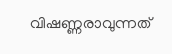വിഷണ്ണരാവുന്നത്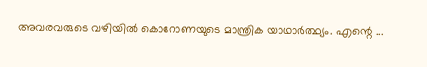അവരവരുടെ വഴിയിൽ കൊറോണയുടെ മാന്ത്രിക യാഥാർത്ഥ്യം. എന്റെ ...